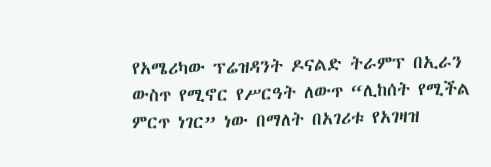የአሜሪካው ፕሬዝዳንት ዶናልድ ትራምፕ በኢራን ውስጥ የሚኖር የሥርዓት ለውጥ “ሊከሰት የሚችል ምርጥ ነገር” ነው በማለት በአገሪቱ የአገዛዝ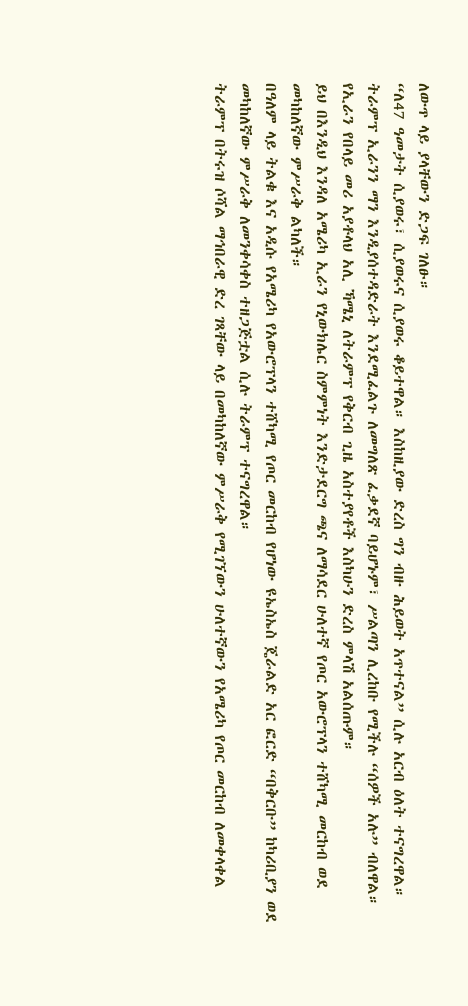ለውጥ ላይ ያላቸውን ድጋፍ ገለፁ።
“ለ47 ዓመታት ሲያወሩ፣ ሲያወሩና ሲያወሩ ቆይተዋል። እስከዚያው ድረስ ግን ብዙ ሕይወት አጥተናል” ሲሉ አርብ ዕለት ተናግረዋል።
ትራምፕ ኢራንን ማን እንዲያሰተዳድራት እንደሚፈልጉ ለመግለጽ ፈቃደኛ ባይሆኑም፣ ሥልጣን ሊረከቡ የሚችሉ “ሰዎች አሉ” ብለዋል። የኢራን የበላይ መሪ አያቶላህ አሊ ኻሜኒ ለትራምፕ የቅርብ ጊዜ አስተያየቶች እስካሁን ድረስ ምላሽ አልሰጡም።
ይህ በእንዲህ እንዳለ አሜሪካ ኢራን የኒውክሌር ስምምነት እንድታደርግ ጫና ለማሳደር ሁለተኛ የጦር አውሮፕላን ተሸካሚ መርከብ ወደ መካከለኛው ምሥራቅ ልካለች።
በዓለም ላይ ትልቁ እና አዲሱ የአሜሪካ የአውሮፕላን ተሸካሚ የጦር መርከብ የሆነው ዩኤስኤስ ጄራልድ አር ፎርድ “በቅርቡ” ከካሪቢያን ወደ መካከለኛው ምሥራቅ ለመንቀሳቀስ ተዘጋጅቷል ሲሉ ትራምፕ ተናግረዋል።
ትራምፕ በትሩዝ ሶሻል ማኅበራዊ ድረ ገጻቸው ላይ በመካከለኛው ምሥራቅ የሚገኘውን ሁለተኛውን የአሜሪካ የጦር መርከብ ለመቀላቀል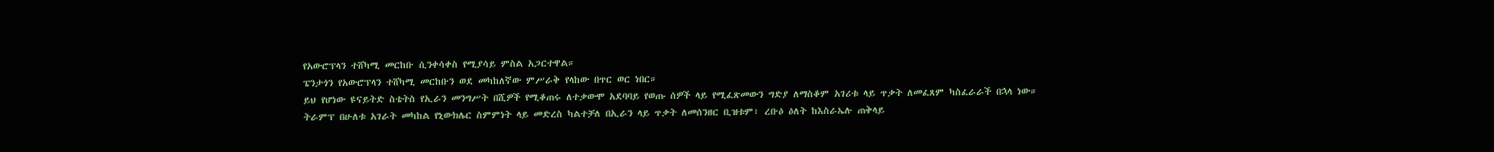የአውሮፕላን ተሸካሚ መርከቡ ሲንቀሳቀስ የሚያሳይ ምስል አጋርተዋል።
ፔንታጎን የአውሮፕላን ተሸካሚ መርከቡን ወደ መካከለኛው ምሥራቅ የላከው በጥር ወር ነበር።
ይህ የሆነው ዩናይትድ ስቴትስ የኢራን መንግሥት በሺዎች የሚቆጠሩ ለተቃውሞ አደባባይ የወጡ ሰዎች ላይ የሚፈጽመውን ግድያ ለማስቆም አገሪቱ ላይ ጥቃት ለመፈጸም ካስፈራራች በኋላ ነው።
ትራምፕ በሁለቱ አገራት መካከል የኒውክሌር ስምምነት ላይ መድረስ ካልተቻለ በኢራን ላይ ጥቃት ለመሰንዘር ቢዝቱም፣ ረቡዕ ዕለት ከእስራኤሉ ጠቅላይ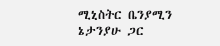ሚኒስትር ቤንያሚን ኔታንያሁ ጋር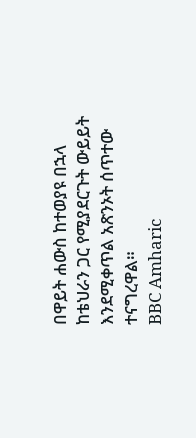በዋይት ሐውስ ከተወያዩ በኋላ ከቴህራን ጋር የሚያደርጉት ውይይት እንደሚቀጥል አጽንኦት ሰጥተው ተናግረዋል።
BBC Amharic